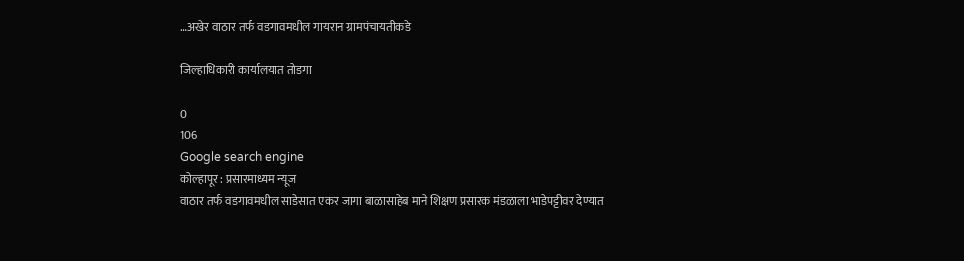…अखेर वाठार तर्फ वडगावमधील गायरान ग्रामपंचायतीकडे

जिल्हाधिकारी कार्यालयात तोडगा

0
106
Google search engine
कोल्हापूर : प्रसारमाध्यम न्यूज
वाठार तर्फ वडगावमधील साडेसात एकर जागा बाळासाहेब माने शिक्षण प्रसारक मंडळाला भाडेपट्टीवर देण्यात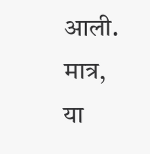आली. मात्र, या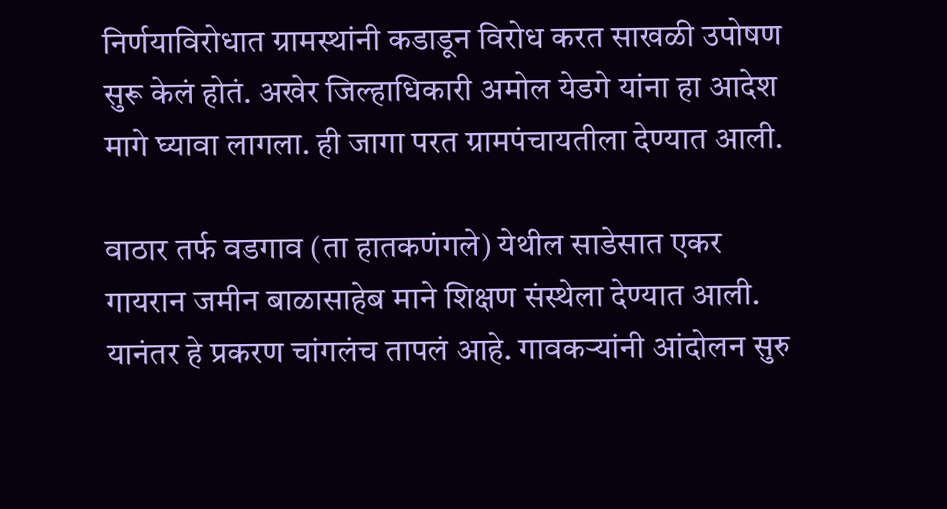निर्णयाविरोधात ग्रामस्थांनी कडाडून विरोध करत साखळी उपोषण सुरू केलं होतं. अखेर जिल्हाधिकारी अमोल येडगे यांना हा आदेश मागे घ्यावा लागला. ही जागा परत ग्रामपंचायतीला देण्यात आली.

वाठार तर्फ वडगाव (ता हातकणंगले) येथील साडेसात एकर  गायरान जमीन बाळासाहेब माने शिक्षण संस्थेला देण्यात आली. यानंतर हे प्रकरण चांगलंच तापलं आहे. गावकऱ्यांनी आंदोलन सुरु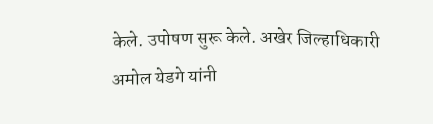केले. उपोषण सुरू केले. अखेर जिल्हाधिकारी अमोल येडगे यांनी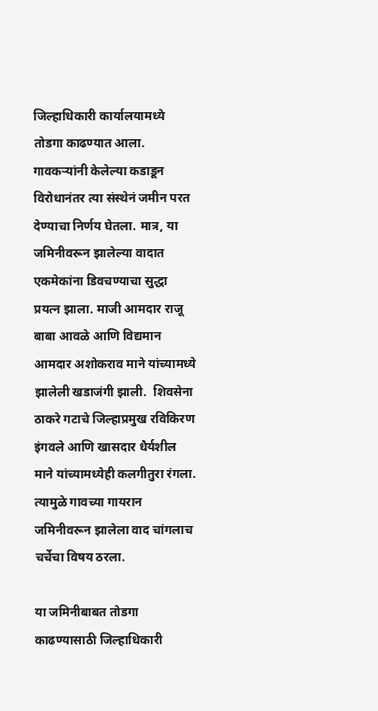जिल्हाधिकारी कार्यालयामध्ये तोडगा काढण्यात आला. गावकऱ्यांनी केलेल्या कडाडून विरोधानंतर त्या संस्थेनं जमीन परत देण्याचा निर्णय घेतला. मात्र, या जमिनीवरून झालेल्या वादात एकमेकांना डिवचण्याचा सुद्धा प्रयत्न झाला. माजी आमदार राजू बाबा आवळे आणि विद्यमान आमदार अशोकराव माने यांच्यामध्ये झालेली खडाजंगी झाली.  शिवसेना ठाकरे गटाचे जिल्हाप्रमुख रविकिरण इंगवले आणि खासदार धैर्यशील माने यांच्यामध्येही कलगीतुरा रंगला. त्यामुळे गावच्या गायरान जमिनीवरून झालेला वाद चांगलाच चर्चेचा विषय ठरला.

या जमिनीबाबत तोडगा काढण्यासाठी जिल्हाधिकारी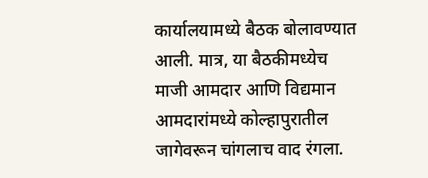कार्यालयामध्ये बैठक बोलावण्यात आली. मात्र, या बैठकीमध्येच माजी आमदार आणि विद्यमान आमदारांमध्ये कोल्हापुरातील जागेवरून चांगलाच वाद रंगला.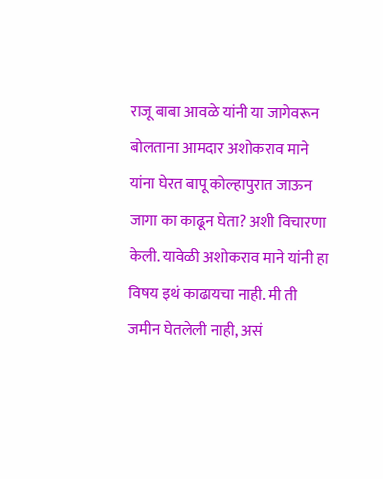राजू बाबा आवळे यांनी या जागेवरून बोलताना आमदार अशोकराव माने यांना घेरत बापू कोल्हापुरात जाऊन जागा का काढून घेता? अशी विचारणा केली. यावेळी अशोकराव माने यांनी हा विषय इथं काढायचा नाही. मी ती जमीन घेतलेली नाही, असं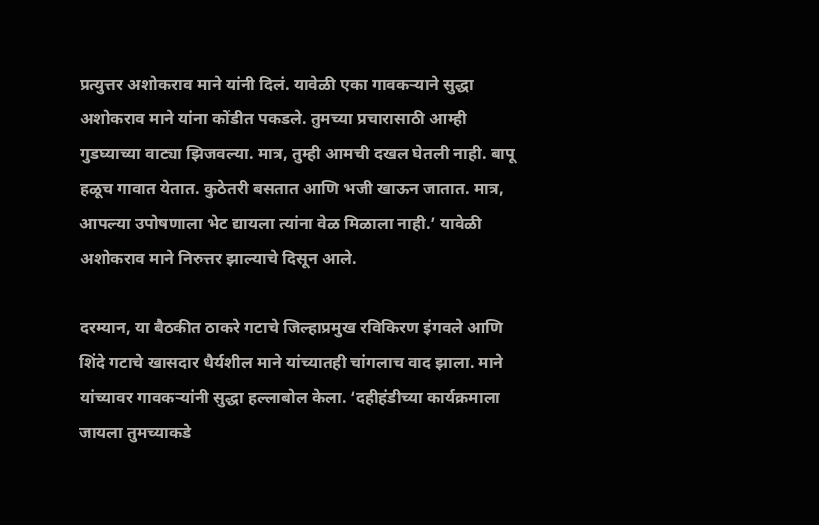प्रत्युत्तर अशोकराव माने यांनी दिलं. यावेळी एका गावकऱ्याने सुद्धा अशोकराव माने यांना कोंडीत पकडले. तुमच्या प्रचारासाठी आम्ही गुडघ्याच्या वाट्या झिजवल्या. मात्र, तुम्ही आमची दखल घेतली नाही. बापू हळूच गावात येतात. कुठेतरी बसतात आणि भजी खाऊन जातात. मात्र, आपल्या उपोषणाला भेट द्यायला त्यांना वेळ मिळाला नाही.’ यावेळी अशोकराव माने निरुत्तर झाल्याचे दिसून आले.

दरम्यान, या बैठकीत ठाकरे गटाचे जिल्हाप्रमुख रविकिरण इंगवले आणि शिंदे गटाचे खासदार धैर्यशील माने यांच्यातही चांगलाच वाद झाला. माने  यांच्यावर गावकऱ्यांनी सुद्धा हल्लाबोल केला. ‘दहीहंडीच्या कार्यक्रमाला जायला तुमच्याकडे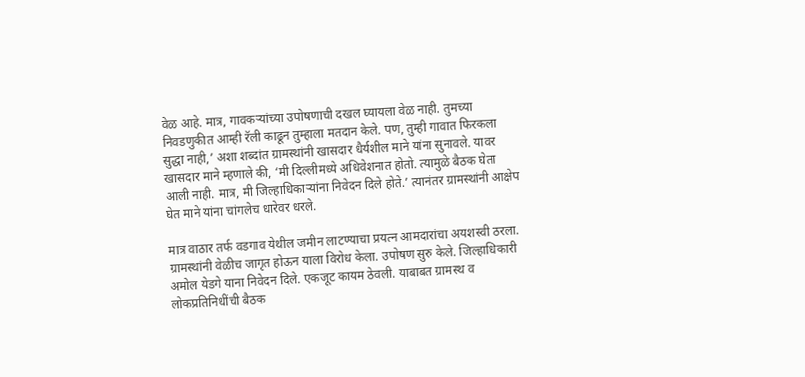वेळ आहे. मात्र, गावकऱ्यांच्या उपोषणाची दखल घ्यायला वेळ नाही. तुमच्या निवडणुकीत आम्ही रॅली काढून तुम्हाला मतदान केले. पण, तुम्ही गावात फिरकला सुद्धा नाही,’ अशा शब्दांत ग्रामस्थांनी खासदार धैर्यशील माने यांना सुनावले. यावर खासदार माने म्हणाले की, ‘मी दिल्लीमध्ये अधिवेशनात होतो. त्यामुळे बैठक घेता आली नाही. मात्र, मी जिल्हाधिकाऱ्यांना निवेदन दिले होते.’ त्यानंतर ग्रामस्थांनी आक्षेप घेत माने यांना चांगलेच धारेवर धरले.

मात्र वाठार तर्फ वडगाव येथील जमीन लाटण्याचा प्रयत्न आमदारांचा अयशस्वी ठरला. ग्रामस्थांनी वेळीच जागृत होऊन याला विरोध केला. उपोषण सुरु केले. जिल्हाधिकारी अमोल येडगे याना निवेदन दिले. एकजूट कायम ठेवली. याबाबत ग्रामस्थ व लोकप्रतिनिधींची बैठक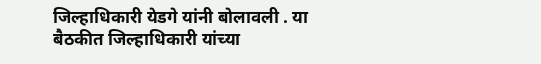जिल्हाधिकारी येडगे यांनी बोलावली . या बैठकीत जिल्हाधिकारी यांच्या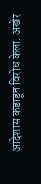आदेशास कडाडून विरोध केला. अखेर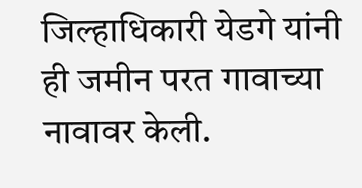जिल्हाधिकारी येडगे यांनी ही जमीन परत गावाच्या नावावर केली.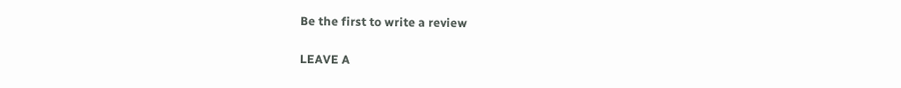Be the first to write a review

LEAVE A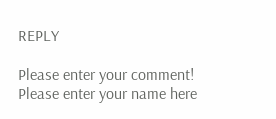REPLY

Please enter your comment!
Please enter your name here